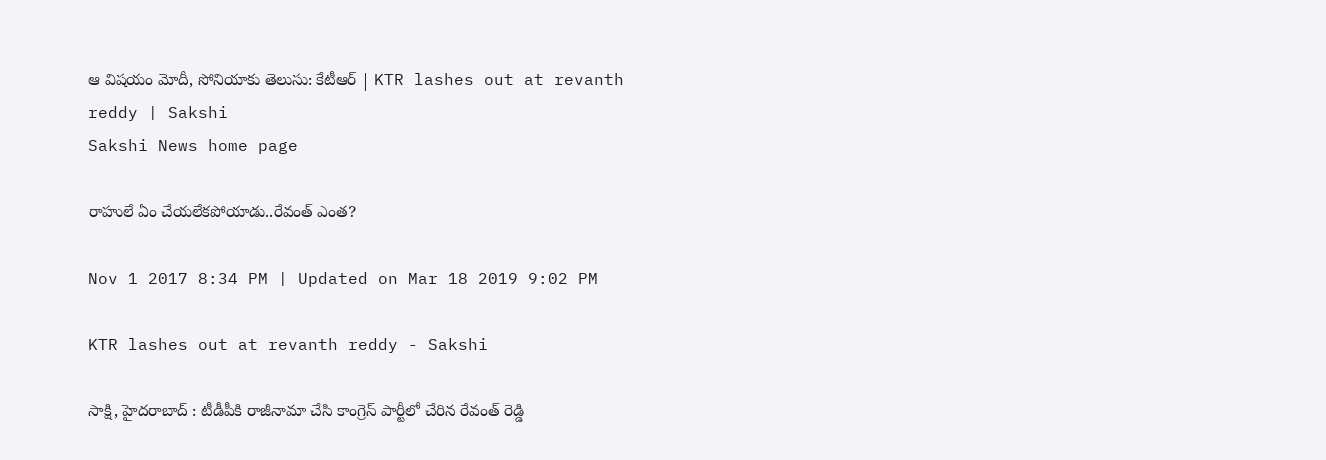ఆ విషయం మోదీ, సోనియాకు తెలుసు: కేటీఆర్‌ | KTR lashes out at revanth reddy | Sakshi
Sakshi News home page

రాహులే ఏం చేయలేకపోయాడు..రేవంత్‌ ఎంత?

Nov 1 2017 8:34 PM | Updated on Mar 18 2019 9:02 PM

KTR lashes out at revanth reddy - Sakshi

సాక్షి, హైదరాబాద్‌ : టీడీపీకి రాజీనామా చేసి కాంగ్రెస్‌ పార్టీలో చేరిన రేవంత్‌ రెడ్డి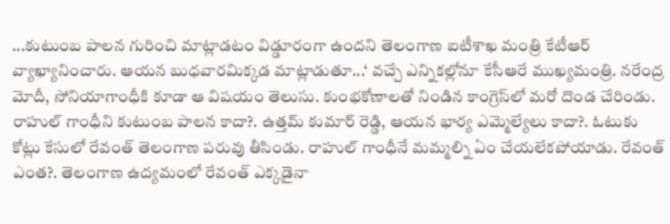...కుటుంబ పాలన గురించి మాట్లాడటం విడ్డూరంగా ఉందని తెలంగాణ ఐటీశాఖ మంత్రి కేటీఆర్‌ వ్యాఖ్యానించారు. ఆయన బుధవారమిక్కడ మాట్లాడుతూ...‘ వచ్చే ఎన్నికల్లోనూ కేసీఆరే ముఖ్యమంత్రి. నరేంద్ర మోదీ, సోనియాగాంధీకి కూడా ఆ విషయం తెలుసు. కుంభకోణాలతో నిండిన కాంగ్రెస్‌లో మరో దొండ చేరిండు. రాహుల్‌ గాంధీని కుటుంబ పాలన కాదా?. ఉత్తమ్‌ కుమార్‌ రెడ్డి, ఆయన భార్య ఎమ్మెల్యేలు కాదా?. ఓటుకు కోట్లు కేసులో రేవంత్‌ తెలంగాణ పరువు తీసిండు. రాహుల్‌ గాంధీనే మమ్మల్ని ఏం చేయలేకపోయాడు. రేవంత్‌ ఎంత?. తెలంగాణ ఉద్యమంలో రేవంత్‌ ఎక్కడైనా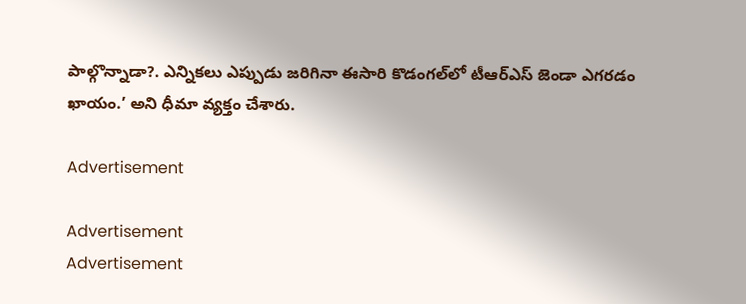పాల్గొన్నాడా?. ఎన్నికలు ఎప్పుడు జరిగినా ఈసారి కొడంగల్‌లో టీఆర్‌ఎస్‌ జెండా ఎగరడం ఖాయం.’ అని ధీమా వ్యక్తం చేశారు.

Advertisement

Advertisement
Advertisement